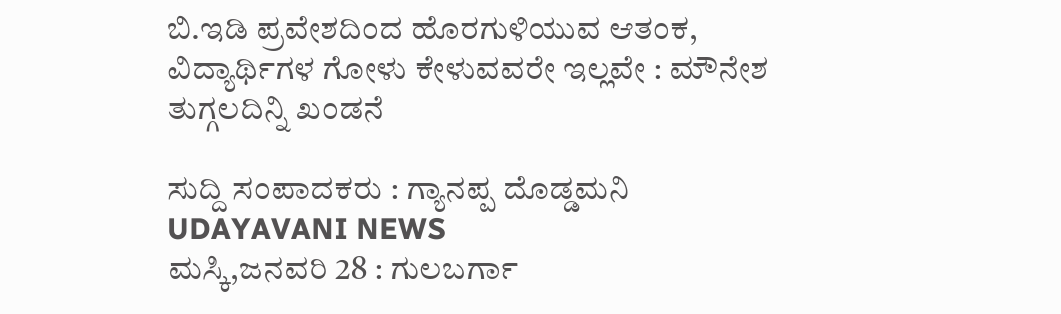ಬಿ.ಇಡಿ ಪ್ರವೇಶದಿಂದ ಹೊರಗುಳಿಯುವ ಆತಂಕ, ವಿದ್ಯಾರ್ಥಿಗಳ ಗೋಳು ಕೇಳುವವರೇ ಇಲ್ಲವೇ : ಮೌನೇಶ ತುಗ್ಗಲದಿನ್ನಿ ಖಂಡನೆ

ಸುದ್ದಿ ಸಂಪಾದಕರು : ಗ್ಯಾನಪ್ಪ ದೊಡ್ಡಮನಿ
UDAYAVANI NEWS
ಮಸ್ಕಿ,ಜನವರಿ 28 : ಗುಲಬರ್ಗಾ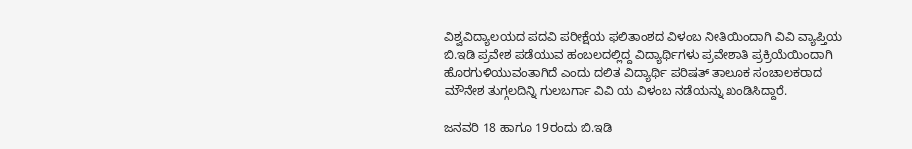ವಿಶ್ವವಿದ್ಯಾಲಯದ ಪದವಿ ಪರೀಕ್ಷೆಯ ಫಲಿತಾಂಶದ ವಿಳಂಬ ನೀತಿಯಿಂದಾಗಿ ವಿವಿ ವ್ಯಾಪ್ತಿಯ ಬಿ.ಇಡಿ ಪ್ರವೇಶ ಪಡೆಯುವ ಹಂಬಲದಲ್ಲಿದ್ದ ವಿದ್ಯಾರ್ಥಿಗಳು ಪ್ರವೇಶಾತಿ ಪ್ರಕ್ರಿಯೆಯಿಂದಾಗಿ ಹೊರಗುಳಿಯುವಂತಾಗಿದೆ ಎಂದು ದಲಿತ ವಿದ್ಯಾರ್ಥಿ ಪರಿಷತ್ ತಾಲೂಕ ಸಂಚಾಲಕರಾದ ಮೌನೇಶ ತುಗ್ಗಲದಿನ್ನಿ ಗುಲಬರ್ಗಾ ವಿವಿ ಯ ವಿಳಂಬ ನಡೆಯನ್ನು ಖಂಡಿಸಿದ್ದಾರೆ.

ಜನವರಿ 18 ಹಾಗೂ 19ರಂದು ಬಿ.ಇಡಿ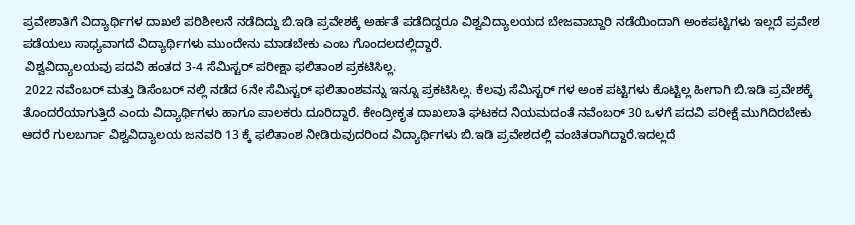ಪ್ರವೇಶಾತಿಗೆ ವಿದ್ಯಾರ್ಥಿಗಳ ದಾಖಲೆ ಪರಿಶೀಲನೆ ನಡೆದಿದ್ದು ಬಿ.ಇಡಿ ಪ್ರವೇಶಕ್ಕೆ ಅರ್ಹತೆ ಪಡೆದಿದ್ದರೂ ವಿಶ್ವವಿದ್ಯಾಲಯದ ಬೇಜವಾಬ್ದಾರಿ ನಡೆಯಿಂದಾಗಿ ಅಂಕಪಟ್ಟಿಗಳು ಇಲ್ಲದೆ ಪ್ರವೇಶ ಪಡೆಯಲು ಸಾಧ್ಯವಾಗದೆ ವಿದ್ಯಾರ್ಥಿಗಳು ಮುಂದೇನು ಮಾಡಬೇಕು ಎಂಬ ಗೊಂದಲದಲ್ಲಿದ್ದಾರೆ.
 ವಿಶ್ವವಿದ್ಯಾಲಯವು ಪದವಿ ಹಂತದ 3-4 ಸೆಮಿಸ್ಟರ್ ಪರೀಕ್ಷಾ ಫಲಿತಾಂಶ ಪ್ರಕಟಿಸಿಲ್ಲ.
 2022 ನವೆಂಬರ್ ಮತ್ತು ಡಿಸೆಂಬರ್ ನಲ್ಲಿ ನಡೆದ 6ನೇ ಸೆಮಿಸ್ಟರ್ ಫಲಿತಾಂಶವನ್ನು ಇನ್ನೂ ಪ್ರಕಟಿಸಿಲ್ಲ. ಕೆಲವು ಸೆಮಿಸ್ಟರ್ ಗಳ ಅಂಕ ಪಟ್ಟಿಗಳು ಕೊಟ್ಟಿಲ್ಲ ಹೀಗಾಗಿ ಬಿ.ಇಡಿ ಪ್ರವೇಶಕ್ಕೆ ತೊಂದರೆಯಾಗುತ್ತಿದೆ ಎಂದು ವಿದ್ಯಾರ್ಥಿಗಳು ಹಾಗೂ ಪಾಲಕರು ದೂರಿದ್ದಾರೆ. ಕೇಂದ್ರೀಕೃತ ದಾಖಲಾತಿ ಘಟಕದ ನಿಯಮದಂತೆ ನವೆಂಬರ್ 30 ಒಳಗೆ ಪದವಿ ಪರೀಕ್ಷೆ ಮುಗಿದಿರಬೇಕು ಆದರೆ ಗುಲಬರ್ಗಾ ವಿಶ್ವವಿದ್ಯಾಲಯ ಜನವರಿ 13 ಕ್ಕೆ ಫಲಿತಾಂಶ ನೀಡಿರುವುದರಿಂದ ವಿದ್ಯಾರ್ಥಿಗಳು ಬಿ.ಇಡಿ ಪ್ರವೇಶದಲ್ಲಿ ವಂಚಿತರಾಗಿದ್ದಾರೆ.ಇದಲ್ಲದೆ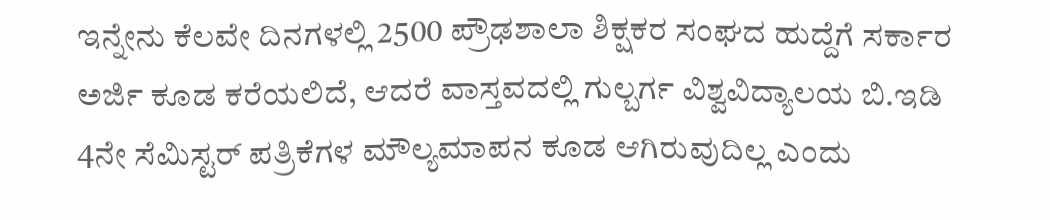ಇನ್ನೇನು ಕೆಲವೇ ದಿನಗಳಲ್ಲಿ 2500 ಪ್ರೌಢಶಾಲಾ ಶಿಕ್ಷಕರ ಸಂಘದ ಹುದ್ದೆಗೆ ಸರ್ಕಾರ ಅರ್ಜಿ ಕೂಡ ಕರೆಯಲಿದೆ, ಆದರೆ ವಾಸ್ತವದಲ್ಲಿ ಗುಲ್ಬರ್ಗ ವಿಶ್ವವಿದ್ಯಾಲಯ ಬಿ.ಇಡಿ 4ನೇ ಸೆಮಿಸ್ಟರ್ ಪತ್ರಿಕೆಗಳ ಮೌಲ್ಯಮಾಪನ ಕೂಡ ಆಗಿರುವುದಿಲ್ಲ ಎಂದು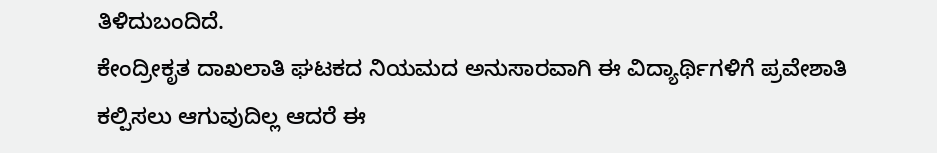ತಿಳಿದುಬಂದಿದೆ.
ಕೇಂದ್ರೀಕೃತ ದಾಖಲಾತಿ ಘಟಕದ ನಿಯಮದ ಅನುಸಾರವಾಗಿ ಈ ವಿದ್ಯಾರ್ಥಿಗಳಿಗೆ ಪ್ರವೇಶಾತಿ ಕಲ್ಪಿಸಲು ಆಗುವುದಿಲ್ಲ ಆದರೆ ಈ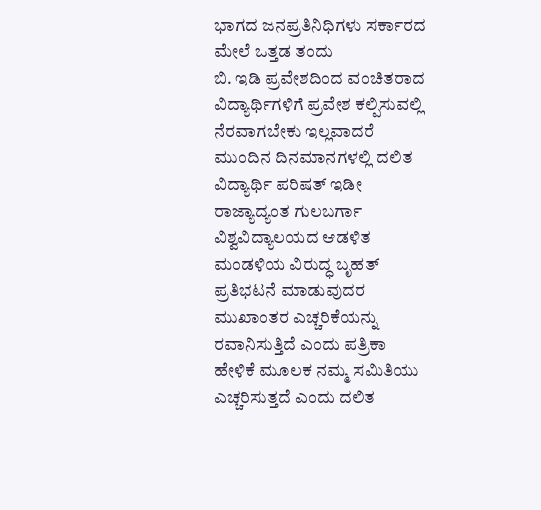ಭಾಗದ ಜನಪ್ರತಿನಿಧಿಗಳು ಸರ್ಕಾರದ ಮೇಲೆ ಒತ್ತಡ ತಂದು
ಬಿ. ಇಡಿ ಪ್ರವೇಶದಿಂದ ವಂಚಿತರಾದ ವಿದ್ಯಾರ್ಥಿಗಳಿಗೆ ಪ್ರವೇಶ ಕಲ್ಪಿಸುವಲ್ಲಿ ನೆರವಾಗಬೇಕು ಇಲ್ಲವಾದರೆ ಮುಂದಿನ ದಿನಮಾನಗಳಲ್ಲಿ ದಲಿತ ವಿದ್ಯಾರ್ಥಿ ಪರಿಷತ್ ಇಡೀ ರಾಜ್ಯಾದ್ಯಂತ ಗುಲಬರ್ಗಾ ವಿಶ್ವವಿದ್ಯಾಲಯದ ಆಡಳಿತ ಮಂಡಳಿಯ ವಿರುದ್ಧ ಬೃಹತ್ ಪ್ರತಿಭಟನೆ ಮಾಡುವುದರ ಮುಖಾಂತರ ಎಚ್ಚರಿಕೆಯನ್ನು ರವಾನಿಸುತ್ತಿದೆ ಎಂದು ಪತ್ರಿಕಾ ಹೇಳಿಕೆ ಮೂಲಕ ನಮ್ಮ ಸಮಿತಿಯು ಎಚ್ಚರಿಸುತ್ತದೆ ಎಂದು ದಲಿತ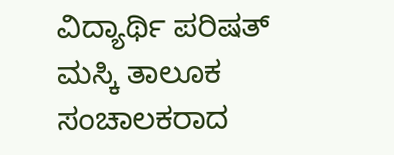ವಿದ್ಯಾರ್ಥಿ ಪರಿಷತ್ ಮಸ್ಕಿ ತಾಲೂಕ ಸಂಚಾಲಕರಾದ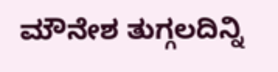ಮೌನೇಶ ತುಗ್ಗಲದಿನ್ನಿ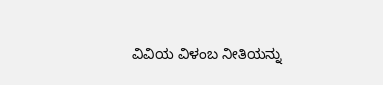ವಿವಿಯ ವಿಳಂಬ ನೀತಿಯನ್ನು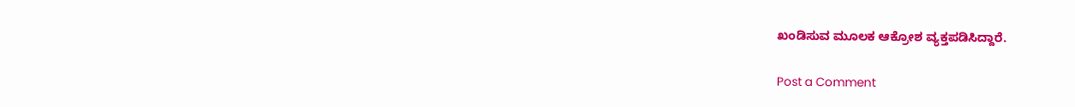ಖಂಡಿಸುವ ಮೂಲಕ ಆಕ್ರೋಶ ವ್ಯಕ್ತಪಡಿಸಿದ್ದಾರೆ.

Post a Comment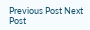Previous Post Next Post